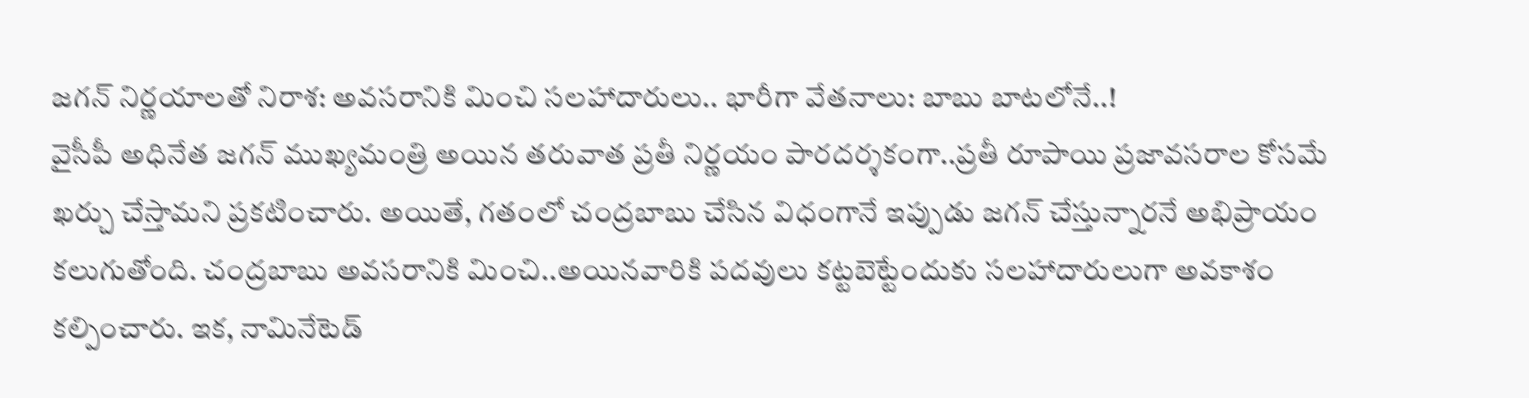జగన్ నిర్ణయాలతో నిరాశ: అవసరానికి మించి సలహాదారులు.. భారీగా వేతనాలు: బాబు బాటలోనే..!
వైసీపీ అధినేత జగన్ ముఖ్యమంత్రి అయిన తరువాత ప్రతీ నిర్ణయం పారదర్శకంగా..ప్రతీ రూపాయి ప్రజావసరాల కోసమే ఖర్చు చేస్తామని ప్రకటించారు. అయితే, గతంలో చంద్రబాబు చేసిన విధంగానే ఇప్పుడు జగన్ చేస్తున్నారనే అభిప్రాయం కలుగుతోంది. చంద్రబాబు అవసరానికి మించి..అయినవారికి పదవులు కట్టబెట్టేందుకు సలహాదారులుగా అవకాశం కల్పించారు. ఇక, నామినేటెడ్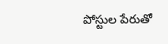పోస్టుల పేరుతో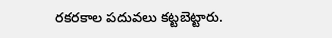రకరకాల పదువలు కట్టబెట్టారు.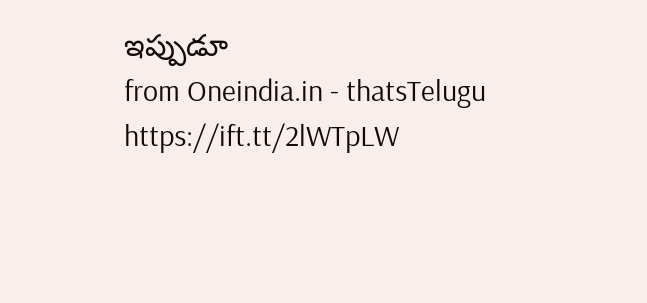ఇప్పుడూ
from Oneindia.in - thatsTelugu https://ift.tt/2lWTpLW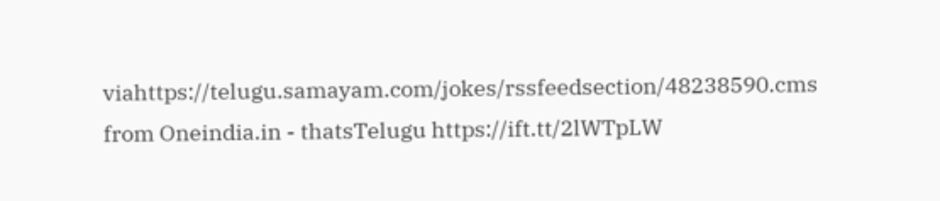viahttps://telugu.samayam.com/jokes/rssfeedsection/48238590.cms
from Oneindia.in - thatsTelugu https://ift.tt/2lWTpLW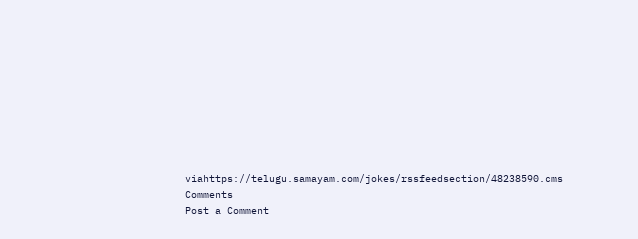viahttps://telugu.samayam.com/jokes/rssfeedsection/48238590.cms
Comments
Post a Comment